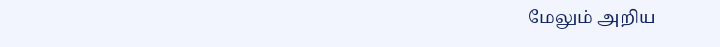மேலும் அறிய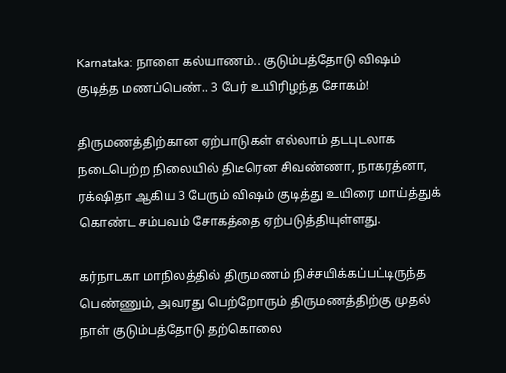Karnataka: நாளை கல்யாணம்.. குடும்பத்தோடு விஷம் குடித்த மணப்பெண்.. 3 பேர் உயிரிழந்த சோகம்!

திருமணத்திற்கான ஏற்பாடுகள் எல்லாம் தடபுடலாக நடைபெற்ற நிலையில் திடீரென சிவண்ணா, நாகரத்னா, ரக்‌ஷிதா ஆகிய 3 பேரும் விஷம் குடித்து உயிரை மாய்த்துக் கொண்ட சம்பவம் சோகத்தை ஏற்படுத்தியுள்ளது.

கர்நாடகா மாநிலத்தில் திருமணம் நிச்சயிக்கப்பட்டிருந்த பெண்ணும், அவரது பெற்றோரும் திருமணத்திற்கு முதல் நாள் குடும்பத்தோடு தற்கொலை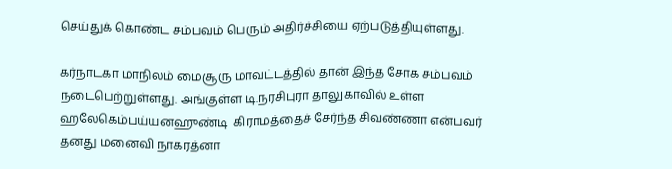செய்துக் கொண்ட சம்பவம் பெரும் அதிர்ச்சியை ஏற்படுத்தியுள்ளது.

கர்நாடகா மாநிலம் மைசூரு மாவட்டத்தில் தான் இந்த சோக சம்பவம் நடைபெற்றுள்ளது. அங்குள்ள டி.நரசிபுரா தாலுகாவில் உள்ள ஹலேகெம்பய்யனஹுண்டி  கிராமத்தைச் சேர்ந்த சிவண்ணா என்பவர் தனது மனைவி நாகரத்னா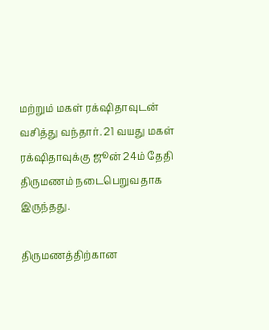மற்றும் மகள் ரக்‌ஷிதாவுடன் வசித்து வந்தார். 21 வயது மகள் ரக்‌ஷிதாவுக்கு ஜூன் 24ம் தேதி திருமணம் நடைபெறுவதாக இருந்தது.

திருமணத்திற்கான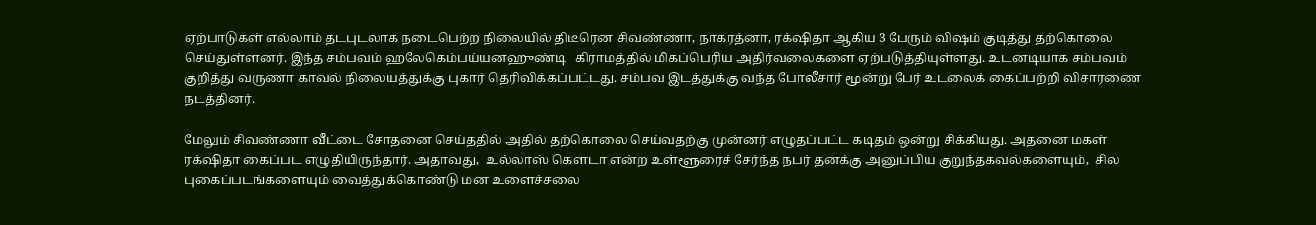ஏற்பாடுகள் எல்லாம் தடபுடலாக நடைபெற்ற நிலையில் திடீரென சிவண்ணா, நாகரத்னா, ரக்‌ஷிதா ஆகிய 3 பேரும் விஷம் குடித்து தற்கொலை செய்துள்ளனர். இந்த சம்பவம் ஹலேகெம்பய்யனஹுண்டி   கிராமத்தில் மிகப்பெரிய அதிர்வலைகளை ஏற்படுத்தியுள்ளது. உடனடியாக சம்பவம் குறித்து வருணா காவல் நிலையத்துக்கு புகார் தெரிவிக்கப்பட்டது. சம்பவ இடத்துக்கு வந்த போலீசார் மூன்று பேர் உடலைக் கைப்பற்றி விசாரணை நடத்தினர்.

மேலும் சிவண்ணா வீட்டை சோதனை செய்ததில் அதில் தற்கொலை செய்வதற்கு முன்னர் எழுதப்பட்ட கடிதம் ஒன்று சிக்கியது. அதனை மகள் ரக்‌ஷிதா கைப்பட எழுதியிருந்தார். அதாவது,  உல்லாஸ் கௌடா என்ற உள்ளூரைச் சேர்ந்த நபர் தனக்கு அனுப்பிய குறுந்தகவல்களையும்,  சில புகைப்படங்களையும் வைத்துக்கொண்டு மன உளைச்சலை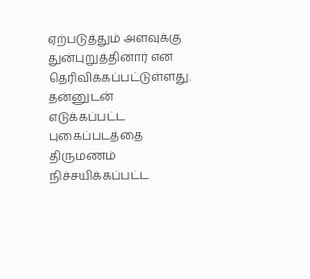ஏற்படுத்தும் அளவுக்கு துன்புறுத்தினார் என தெரிவிக்கப்பட்டுள்ளது. தன்னுடன் எடுக்கப்பட்ட புகைப்படத்தை திருமணம் நிச்சயிக்கப்பட்ட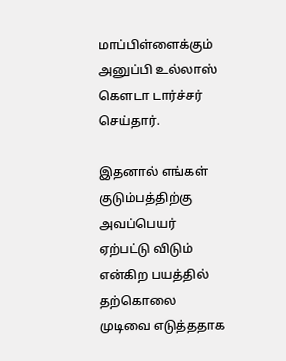மாப்பிள்ளைக்கும் அனுப்பி உல்லாஸ் கௌடா டார்ச்சர் செய்தார்.

இதனால் எங்கள் குடும்பத்திற்கு அவப்பெயர் ஏற்பட்டு விடும் என்கிற பயத்தில் தற்கொலை முடிவை எடுத்ததாக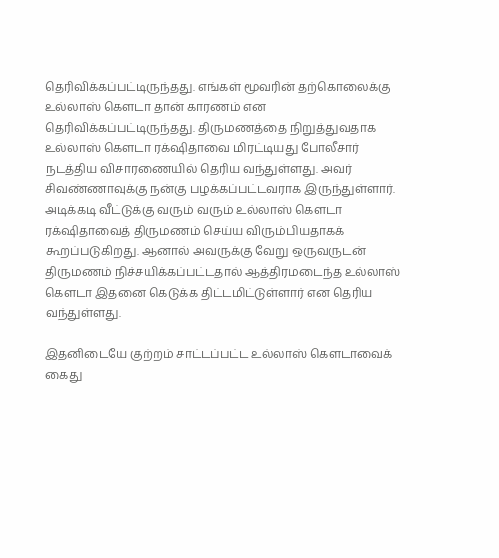தெரிவிக்கப்பட்டிருந்தது. எங்கள் மூவரின் தற்கொலைக்கு உல்லாஸ் கௌடா தான் காரணம் என தெரிவிக்கப்பட்டிருந்தது. திருமணத்தை நிறுத்துவதாக உல்லாஸ் கௌடா ரக்‌ஷிதாவை மிரட்டியது போலீசார் நடத்திய விசாரணையில் தெரிய வந்துள்ளது. அவர் சிவண்ணாவுக்கு நன்கு பழக்கப்பட்டவராக இருந்துள்ளார். அடிக்கடி வீட்டுக்கு வரும் வரும் உல்லாஸ் கௌடா  ரக்‌ஷிதாவைத் திருமணம் செய்ய விரும்பியதாகக் கூறப்படுகிறது. ஆனால் அவருக்கு வேறு ஒருவருடன் திருமணம் நிச்சயிக்கப்பட்டதால் ஆத்திரமடைந்த உல்லாஸ் கௌடா இதனை கெடுக்க திட்டமிட்டுள்ளார் என தெரிய வந்துள்ளது.

இதனிடையே குற்றம் சாட்டப்பட்ட உல்லாஸ் கௌடாவைக் கைது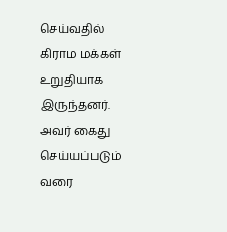செய்வதில் கிராம மக்கள் உறுதியாக இருந்தனர்.  அவர் கைது செய்யப்படும் வரை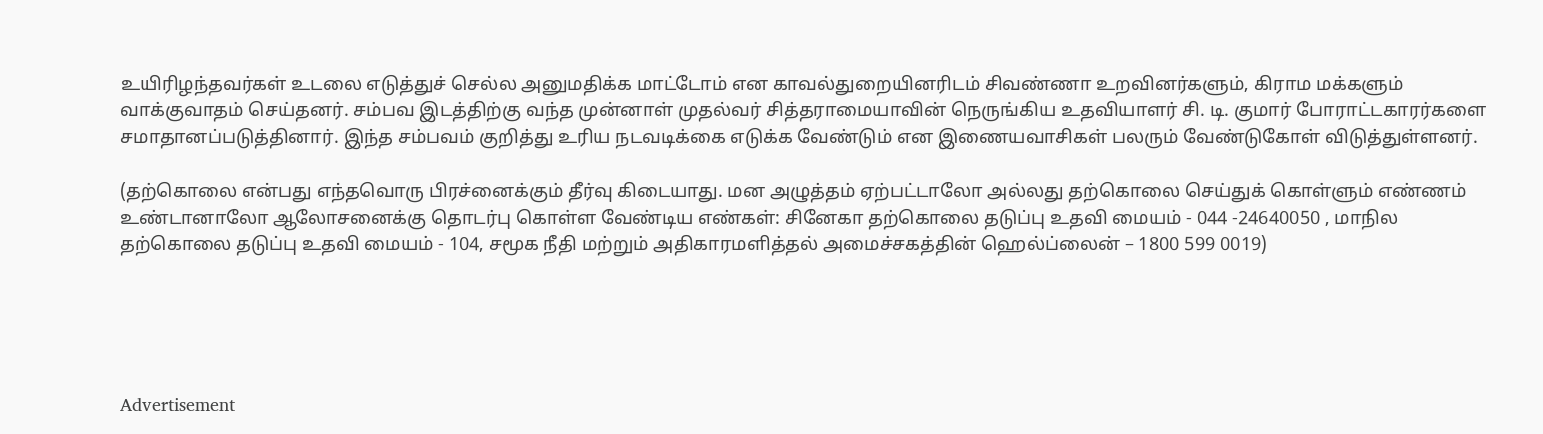உயிரிழந்தவர்கள் உடலை எடுத்துச் செல்ல அனுமதிக்க மாட்டோம் என காவல்துறையினரிடம் சிவண்ணா உறவினர்களும், கிராம மக்களும் வாக்குவாதம் செய்தனர். சம்பவ இடத்திற்கு வந்த முன்னாள் முதல்வர் சித்தராமையாவின் நெருங்கிய உதவியாளர் சி. டி. குமார் போராட்டகாரர்களை சமாதானப்படுத்தினார். இந்த சம்பவம் குறித்து உரிய நடவடிக்கை எடுக்க வேண்டும் என இணையவாசிகள் பலரும் வேண்டுகோள் விடுத்துள்ளனர்.

(தற்கொலை என்பது எந்தவொரு பிரச்னைக்கும் தீர்வு கிடையாது. மன அழுத்தம் ஏற்பட்டாலோ அல்லது தற்கொலை செய்துக் கொள்ளும் எண்ணம் உண்டானாலோ ஆலோசனைக்கு தொடர்பு கொள்ள வேண்டிய எண்கள்: சினேகா தற்கொலை தடுப்பு உதவி மையம் - 044 -24640050 , மாநில தற்கொலை தடுப்பு உதவி மையம் - 104, சமூக நீதி மற்றும் அதிகாரமளித்தல் அமைச்சகத்தின் ஹெல்ப்லைன் – 1800 599 0019)





Advertisement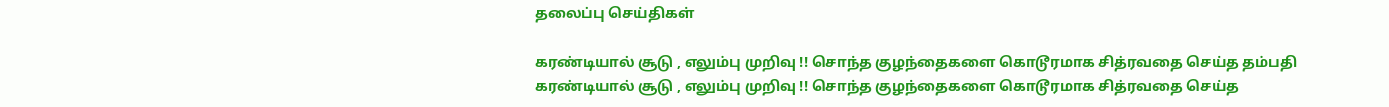தலைப்பு செய்திகள்

கரண்டியால் சூடு , எலும்பு முறிவு !! சொந்த குழந்தைகளை கொடூரமாக சித்ரவதை செய்த தம்பதி
கரண்டியால் சூடு , எலும்பு முறிவு !! சொந்த குழந்தைகளை கொடூரமாக சித்ரவதை செய்த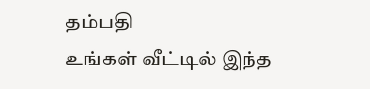தம்பதி
உங்கள் வீட்டில் இந்த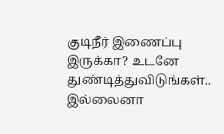குடிநீர் இணைப்பு இருக்கா? உடனே துண்டித்துவிடுங்கள்.. இல்லைனா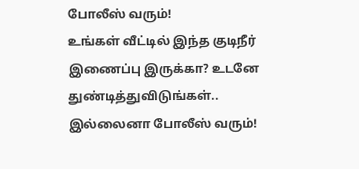போலீஸ் வரும்!
உங்கள் வீட்டில் இந்த குடிநீர் இணைப்பு இருக்கா? உடனே துண்டித்துவிடுங்கள்.. இல்லைனா போலீஸ் வரும்!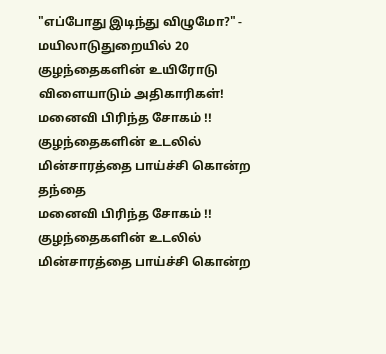"எப்போது இடிந்து விழுமோ?" - மயிலாடுதுறையில் 20 குழந்தைகளின் உயிரோடு விளையாடும் அதிகாரிகள்!
மனைவி பிரிந்த சோகம் !! குழந்தைகளின் உடலில் மின்சாரத்தை பாய்ச்சி கொன்ற தந்தை
மனைவி பிரிந்த சோகம் !! குழந்தைகளின் உடலில் மின்சாரத்தை பாய்ச்சி கொன்ற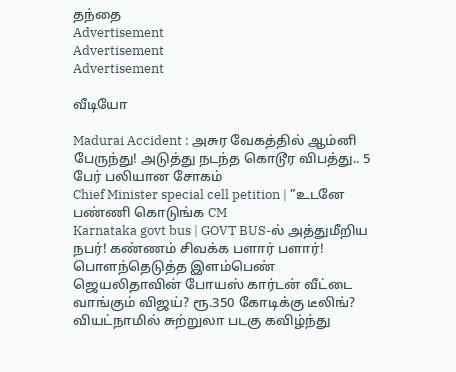தந்தை
Advertisement
Advertisement
Advertisement

வீடியோ

Madurai Accident : அசுர வேகத்தில் ஆம்னி பேருந்து! அடுத்து நடந்த கொடூர விபத்து.. 5 பேர் பலியான சோகம்
Chief Minister special cell petition | ”உடனே பண்ணி கொடுங்க CM
Karnataka govt bus | GOVT BUS-ல் அத்துமீறிய நபர்! கண்ணம் சிவக்க பளார் பளார்! பொளந்தெடுத்த இளம்பெண்
ஜெயலிதாவின் போயஸ் கார்டன் வீட்டை வாங்கும் விஜய்? ரூ.350 கோடிக்கு டீலிங்?
வியட்நாமில் சுற்றுலா படகு கவிழ்ந்து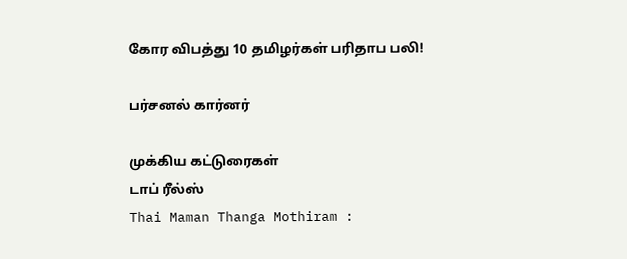கோர விபத்து 10 தமிழர்கள் பரிதாப பலி!

பர்சனல் கார்னர்

முக்கிய கட்டுரைகள்
டாப் ரீல்ஸ்
Thai Maman Thanga Mothiram :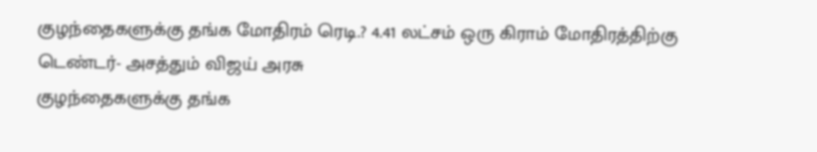குழந்தைகளுக்கு தங்க மோதிரம் ரெடி.? 4.41 லட்சம் ஒரு கிராம் மோதிரத்திற்கு டெண்டர்- அசத்தும் விஜய் அரசு
குழந்தைகளுக்கு தங்க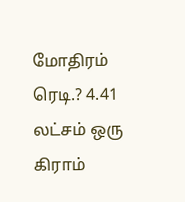மோதிரம் ரெடி.? 4.41 லட்சம் ஒரு கிராம்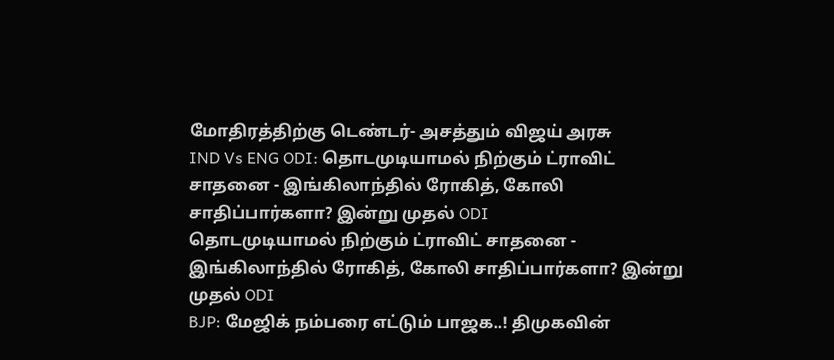மோதிரத்திற்கு டெண்டர்- அசத்தும் விஜய் அரசு
IND Vs ENG ODI: தொடமுடியாமல் நிற்கும் ட்ராவிட் சாதனை - இங்கிலாந்தில் ரோகித், கோலி சாதிப்பார்களா? இன்று முதல் ODI
தொடமுடியாமல் நிற்கும் ட்ராவிட் சாதனை - இங்கிலாந்தில் ரோகித், கோலி சாதிப்பார்களா? இன்று முதல் ODI
BJP: மேஜிக் நம்பரை எட்டும் பாஜக..! திமுகவின்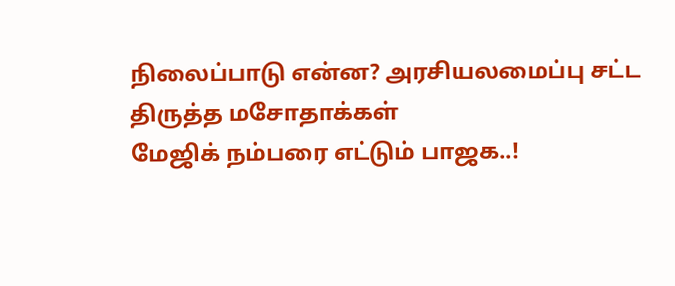நிலைப்பாடு என்ன? அரசியலமைப்பு சட்ட திருத்த மசோதாக்கள்
மேஜிக் நம்பரை எட்டும் பாஜக..!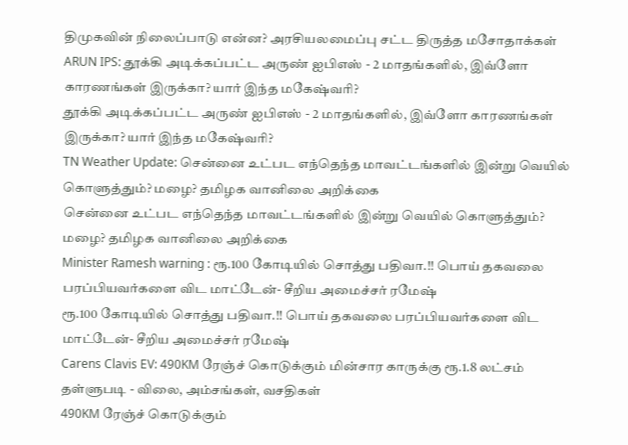திமுகவின் நிலைப்பாடு என்ன? அரசியலமைப்பு சட்ட திருத்த மசோதாக்கள்
ARUN IPS: தூக்கி அடிக்கப்பட்ட அருண் ஐபிஎஸ் - 2 மாதங்களில், இவ்ளோ காரணங்கள் இருக்கா? யார் இந்த மகேஷ்வரி?
தூக்கி அடிக்கப்பட்ட அருண் ஐபிஎஸ் - 2 மாதங்களில், இவ்ளோ காரணங்கள் இருக்கா? யார் இந்த மகேஷ்வரி?
TN Weather Update: சென்னை உட்பட எந்தெந்த மாவட்டங்களில் இன்று வெயில் கொளுத்தும்? மழை? தமிழக வானிலை அறிக்கை
சென்னை உட்பட எந்தெந்த மாவட்டங்களில் இன்று வெயில் கொளுத்தும்? மழை? தமிழக வானிலை அறிக்கை
Minister Ramesh warning : ரூ.100 கோடியில் சொத்து பதிவா.!! பொய் தகவலை பரப்பியவர்களை விட மாட்டேன்- சீறிய அமைச்சர் ரமேஷ்
ரூ.100 கோடியில் சொத்து பதிவா.!! பொய் தகவலை பரப்பியவர்களை விட மாட்டேன்- சீறிய அமைச்சர் ரமேஷ்
Carens Clavis EV: 490KM ரேஞ்ச் கொடுக்கும் மின்சார காருக்கு ரூ.1.8 லட்சம் தள்ளுபடி - விலை, அம்சங்கள், வசதிகள்
490KM ரேஞ்ச் கொடுக்கும்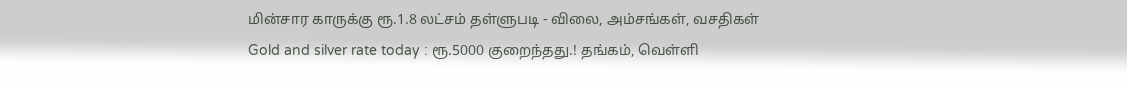மின்சார காருக்கு ரூ.1.8 லட்சம் தள்ளுபடி - விலை, அம்சங்கள், வசதிகள்
Gold and silver rate today : ரூ.5000 குறைந்தது.! தங்கம், வெள்ளி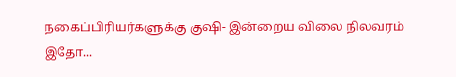நகைப்பிரியர்களுக்கு குஷி- இன்றைய விலை நிலவரம் இதோ...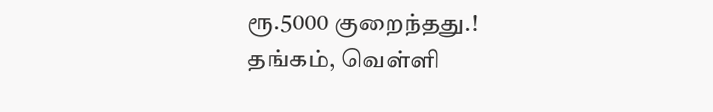ரூ.5000 குறைந்தது.! தங்கம், வெள்ளி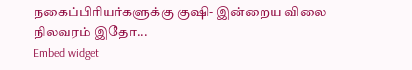நகைப்பிரியர்களுக்கு குஷி- இன்றைய விலை நிலவரம் இதோ...
Embed widget